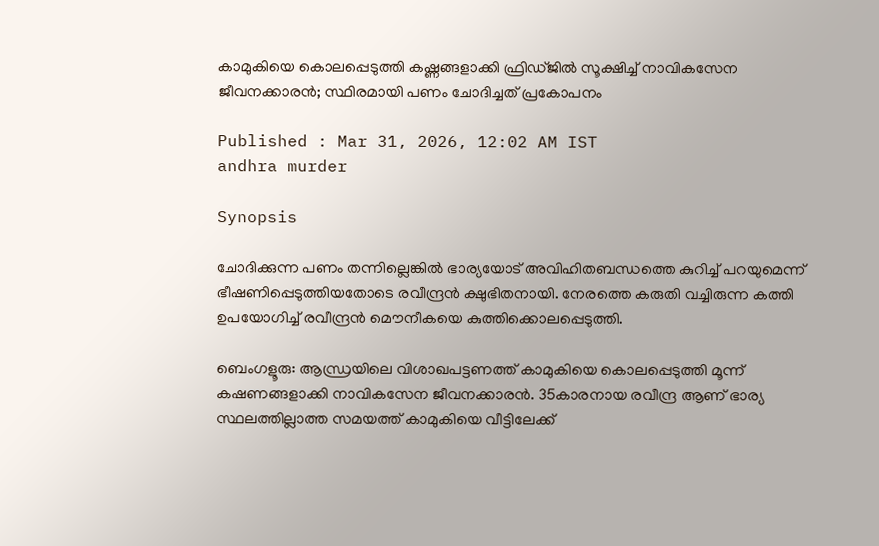കാമുകിയെ കൊലപ്പെടുത്തി കഷ്ണങ്ങളാക്കി ഫ്രിഡ്ജിൽ സൂക്ഷിച്ച് നാവികസേന ജീവനക്കാരൻ; സ്ഥിരമായി പണം ചോദിച്ചത് പ്രകോപനം

Published : Mar 31, 2026, 12:02 AM IST
andhra murder

Synopsis

ചോദിക്കുന്ന പണം തന്നില്ലെങ്കിൽ ഭാര്യയോട് അവിഹിതബന്ധത്തെ കുറിച്ച് പറയുമെന്ന് ഭീഷണിപ്പെടുത്തിയതോടെ രവീന്ദ്രൻ ക്ഷുഭിതനായി. നേരത്തെ കരുതി വച്ചിരുന്ന കത്തി ഉപയോഗിച്ച് രവീന്ദ്രൻ മൌനീകയെ കുത്തിക്കൊലപ്പെടുത്തി.

ബെംഗളൂരു: ആന്ധ്രയിലെ വിശാഖപട്ടണത്ത് കാമുകിയെ കൊലപ്പെടുത്തി മൂന്ന് കഷണങ്ങളാക്കി നാവികസേന ജീവനക്കാരൻ. 35കാരനായ രവീന്ദ്ര ആണ് ഭാര്യ സ്ഥലത്തില്ലാത്ത സമയത്ത് കാമുകിയെ വീട്ടിലേക്ക്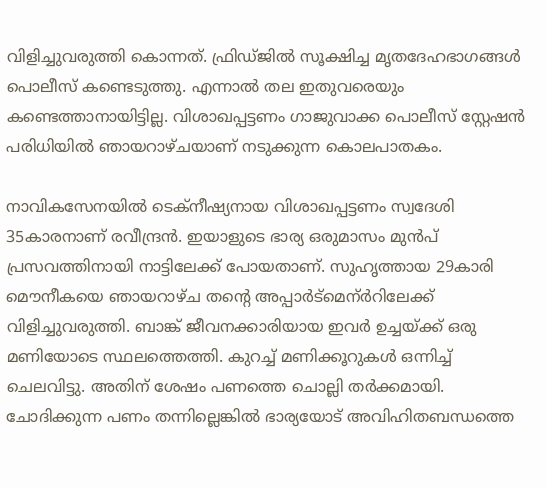വിളിച്ചുവരുത്തി കൊന്നത്. ഫ്രിഡ്ജിൽ സൂക്ഷിച്ച മൃതദേഹഭാഗങ്ങൾ പൊലീസ് കണ്ടെടുത്തു. എന്നാൽ തല ഇതുവരെയും കണ്ടെത്താനായിട്ടില്ല. വിശാഖപ്പട്ടണം ഗാജുവാക്ക പൊലീസ് സ്റ്റേഷൻ പരിധിയിൽ ഞായറാഴ്ചയാണ് നടുക്കുന്ന കൊലപാതകം.

നാവികസേനയിൽ ടെക്നീഷ്യനായ വിശാഖപ്പട്ടണം സ്വദേശി 35കാരനാണ് രവീന്ദ്രൻ. ഇയാളുടെ ഭാര്യ ഒരുമാസം മുൻപ് പ്രസവത്തിനായി നാട്ടിലേക്ക് പോയതാണ്. സുഹൃത്തായ 29കാരി മൌനീകയെ ഞായറാഴ്ച തന്റെ അപ്പാർട്മെന്ർറിലേക്ക് വിളിച്ചുവരുത്തി. ബാങ്ക് ജീവനക്കാരിയായ ഇവർ ഉച്ചയ്ക്ക് ഒരു മണിയോടെ സ്ഥലത്തെത്തി. കുറച്ച് മണിക്കൂറുകൾ ഒന്നിച്ച് ചെലവിട്ടു. അതിന് ശേഷം പണത്തെ ചൊല്ലി തർക്കമായി. ചോദിക്കുന്ന പണം തന്നില്ലെങ്കിൽ ഭാര്യയോട് അവിഹിതബന്ധത്തെ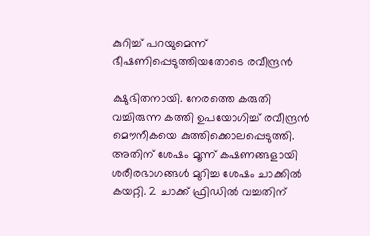കുറിച്ച് പറയുമെന്ന് ഭീഷണിപ്പെടുത്തിയതോടെ രവീന്ദ്രൻ

ക്ഷുഭിതനായി. നേരത്തെ കരുതി വച്ചിരുന്ന കത്തി ഉപയോഗിച്ച് രവീന്ദ്രൻ മൌനീകയെ കുത്തിക്കൊലപ്പെടുത്തി. അതിന് ശേഷം മൂന്ന് കഷണങ്ങളായി ശരീരഭാഗങ്ങൾ മുറിച്ച ശേഷം ചാക്കിൽ കയറ്റി. 2 ചാക്ക് ഫ്രിഡിൽ വച്ചതിന്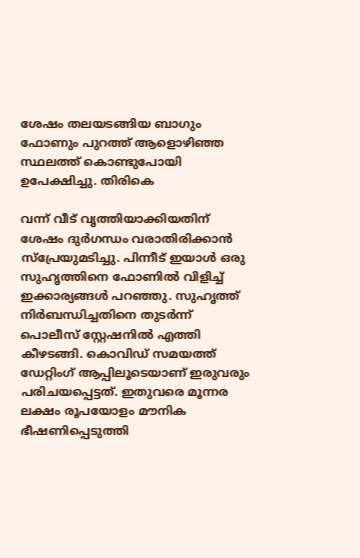ശേഷം തലയടങ്ങിയ ബാഗും ഫോണും പുറത്ത് ആളൊഴിഞ്ഞ സ്ഥലത്ത് കൊണ്ടുപോയി ഉപേക്ഷിച്ചു. തിരികെ

വന്ന് വീട് വൃത്തിയാക്കിയതിന് ശേഷം ദുർഗന്ധം വരാതിരിക്കാൻ സ്പ്രേയുമടിച്ചു. പിന്നീട് ഇയാൾ ഒരു സുഹൃത്തിനെ ഫോണിൽ വിളിച്ച് ഇക്കാര്യങ്ങൾ പറഞ്ഞു. സുഹൃത്ത് നിർബന്ധിച്ചതിനെ തുടർന്ന് പൊലീസ് സ്റ്റേഷനിൽ എത്തി കീഴടങ്ങി. കൊവിഡ് സമയത്ത് ഡേറ്റിംഗ് ആപ്പിലൂടെയാണ് ഇരുവരും പരിചയപ്പെട്ടത്. ഇതുവരെ മൂന്നര ലക്ഷം രൂപയോളം മൗനിക ഭീഷണിപ്പെടുത്തി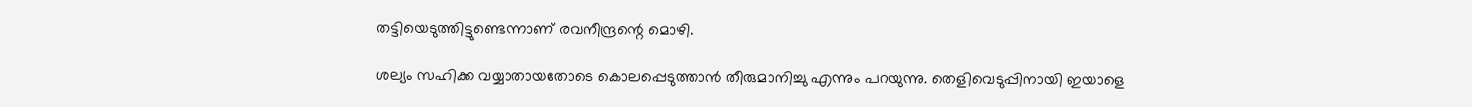തട്ടിയെടുത്തിട്ടുണ്ടെന്നാണ് രവനീന്ദ്രന്റെ മൊഴി.

ശല്യം സഹിക്ക വയ്യാതായതോടെ കൊലപ്പെടുത്താൻ തീരുമാനിച്ചു എന്നും പറയുന്നു. തെളിവെടുപ്പിനായി ഇയാളെ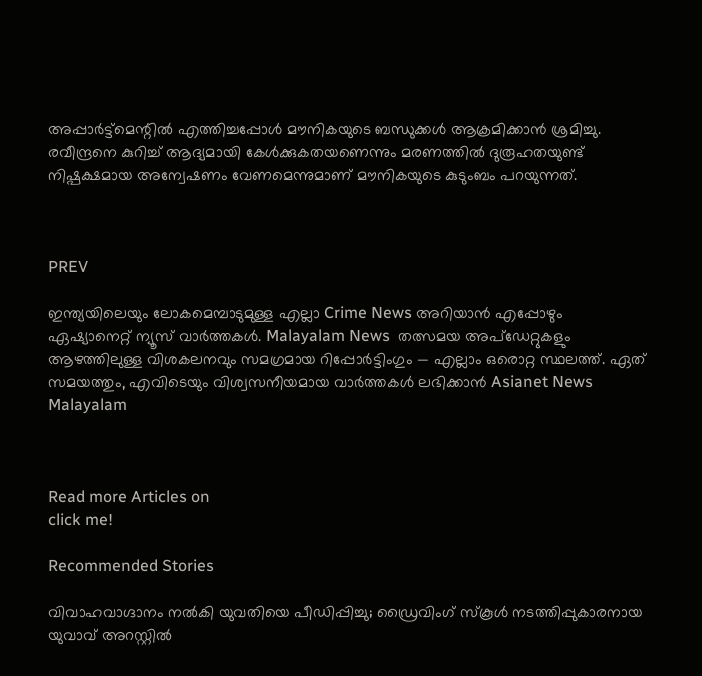അപ്പാർട്ട്മെന്റിൽ എത്തിച്ചപ്പോൾ മൗനികയുടെ ബന്ധുക്കൾ ആക്രമിക്കാൻ ശ്രമിച്ചു. രവീന്ദ്രനെ കുറിച്ച് ആദ്യമായി കേൾക്കുകതയണെന്നും മരണത്തിൽ ദുരൂഹതയുണ്ട് നിഷ്പക്ഷമായ അന്വേഷണം വേണമെന്നുമാണ് മൗനികയുടെ കുടുംബം പറയുന്നത്.



PREV

ഇന്ത്യയിലെയും ലോകമെമ്പാടുമുള്ള എല്ലാ Crime News അറിയാൻ എപ്പോഴും ഏഷ്യാനെറ്റ് ന്യൂസ് വാർത്തകൾ. Malayalam News  തത്സമയ അപ്‌ഡേറ്റുകളും ആഴത്തിലുള്ള വിശകലനവും സമഗ്രമായ റിപ്പോർട്ടിംഗും — എല്ലാം ഒരൊറ്റ സ്ഥലത്ത്. ഏത് സമയത്തും, എവിടെയും വിശ്വസനീയമായ വാർത്തകൾ ലഭിക്കാൻ Asianet News Malayalam



Read more Articles on
click me!

Recommended Stories

വിവാഹവാഗ്ദാനം നൽകി യുവതിയെ പീഡ‍ിപ്പിച്ചു; ഡ്രൈവിംഗ് സ്കൂൾ ന‌ടത്തിപ്പുകാരനായ യുവാവ് അറസ്റ്റിൽ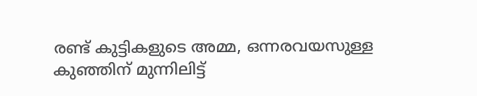രണ്ട് കുട്ടികളുടെ അമ്മ, ഒന്നരവയസുള്ള കുഞ്ഞിന് മുന്നിലിട്ട്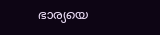ഭാര്യയെ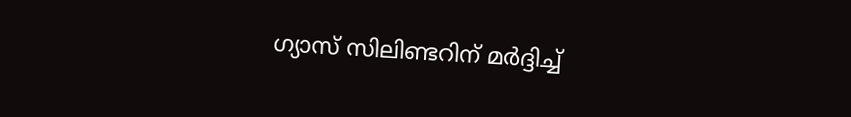ഗ്യാസ് സിലിണ്ടറിന് മർദ്ദിച്ച്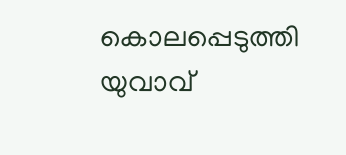കൊലപ്പെടുത്തി യുവാവ്